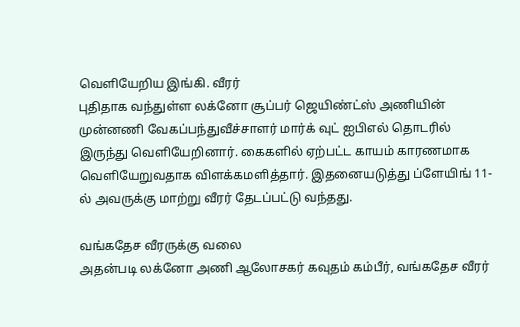வெளியேறிய இங்கி. வீரர்
புதிதாக வந்துள்ள லக்னோ சூப்பர் ஜெயிண்ட்ஸ் அணியின் முன்னணி வேகப்பந்துவீச்சாளர் மார்க் வுட் ஐபிஎல் தொடரில் இருந்து வெளியேறினார். கைகளில் ஏற்பட்ட காயம் காரணமாக வெளியேறுவதாக விளக்கமளித்தார். இதனையடுத்து ப்ளேயிங் 11-ல் அவருக்கு மாற்று வீரர் தேடப்பட்டு வந்தது.

வங்கதேச வீரருக்கு வலை
அதன்படி லக்னோ அணி ஆலோசகர் கவுதம் கம்பீர், வங்கதேச வீரர்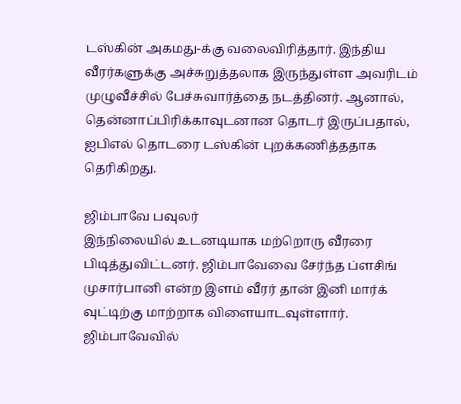டஸ்கின் அகமது-க்கு வலைவிரித்தார். இந்திய வீரர்களுக்கு அச்சுறுத்தலாக இருந்துள்ள அவரிடம் முழுவீச்சில் பேச்சுவார்த்தை நடத்தினர். ஆனால், தென்னாப்பிரிக்காவுடனான தொடர் இருப்பதால், ஐபிஎல் தொடரை டஸ்கின் புறக்கணித்ததாக தெரிகிறது.

ஜிம்பாவே பவுலர்
இந்நிலையில் உடனடியாக மற்றொரு வீரரை பிடித்துவிட்டனர். ஜிம்பாவேவை சேர்ந்த ப்ளசிங் முசார்பானி என்ற இளம் வீரர் தான் இனி மார்க் வுட்டிற்கு மாற்றாக விளையாடவுள்ளார். ஜிம்பாவேவில்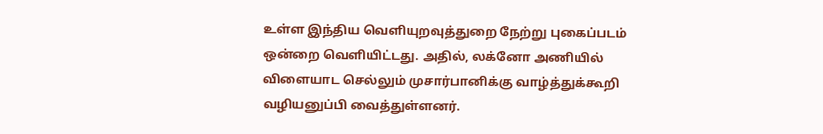உள்ள இந்திய வெளியுறவுத்துறை நேற்று புகைப்படம் ஒன்றை வெளியிட்டது. அதில், லக்னோ அணியில் விளையாட செல்லும் முசார்பானிக்கு வாழ்த்துக்கூறி வழியனுப்பி வைத்துள்ளனர்.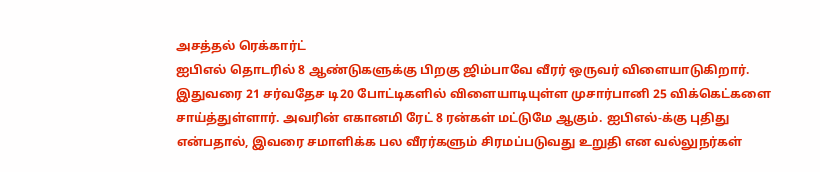அசத்தல் ரெக்கார்ட்
ஐபிஎல் தொடரில் 8 ஆண்டுகளுக்கு பிறகு ஜிம்பாவே வீரர் ஒருவர் விளையாடுகிறார். இதுவரை 21 சர்வதேச டி20 போட்டிகளில் விளையாடியுள்ள முசார்பானி 25 விக்கெட்களை சாய்த்துள்ளார். அவரின் எகானமி ரேட் 8 ரன்கள் மட்டுமே ஆகும். ஐபிஎல்-க்கு புதிது என்பதால், இவரை சமாளிக்க பல வீரர்களும் சிரமப்படுவது உறுதி என வல்லுநர்கள்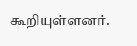கூறியுள்ளனர்.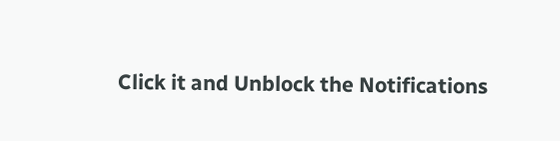Click it and Unblock the Notifications